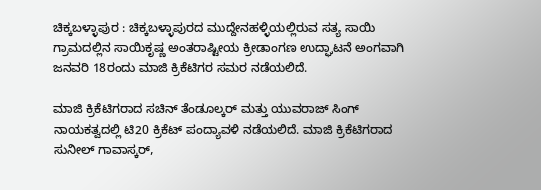ಚಿಕ್ಕಬಳ್ಳಾಪುರ : ಚಿಕ್ಕಬಳ್ಳಾಪುರದ ಮುದ್ದೇನಹಳ್ಳಿಯಲ್ಲಿರುವ ಸತ್ಯ ಸಾಯಿ ಗ್ರಾಮದಲ್ಲಿನ ಸಾಯಿಕೃಷ್ಣ ಅಂತರಾಷ್ಟೀಯ ಕ್ರೀಡಾಂಗಣ ಉದ್ಘಾಟನೆ ಅಂಗವಾಗಿ ಜನವರಿ 18ರಂದು ಮಾಜಿ ಕ್ರಿಕೆಟಿಗರ ಸಮರ ನಡೆಯಲಿದೆ.

ಮಾಜಿ ಕ್ರಿಕೆಟಿಗರಾದ ಸಚಿನ್ ತೆಂಡೂಲ್ಕರ್ ಮತ್ತು ಯುವರಾಜ್ ಸಿಂಗ್ ನಾಯಕತ್ವದಲ್ಲಿ ಟಿ20 ಕ್ರಿಕೆಟ್ ಪಂದ್ಯಾವಳಿ ನಡೆಯಲಿದೆ. ಮಾಜಿ ಕ್ರಿಕೆಟಿಗರಾದ ಸುನೀಲ್ ಗಾವಾಸ್ಕರ್,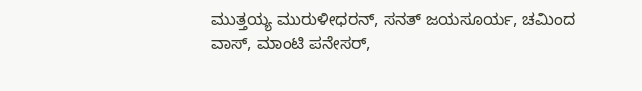ಮುತ್ತಯ್ಯ ಮುರುಳೀಧರನ್, ಸನತ್ ಜಯಸೂರ್ಯ, ಚಮಿಂದ ವಾಸ್, ಮಾಂಟಿ ಪನೇಸರ್,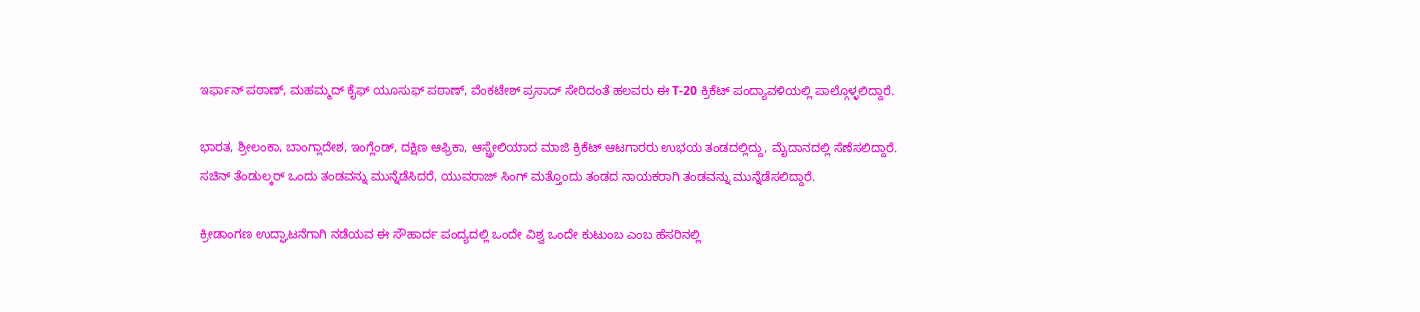ಇರ್ಫಾನ್ ಪಠಾಣ್, ಮಹಮ್ಮದ್ ಕೈಫ್ ಯೂಸುಫ್ ಪಠಾಣ್, ವೆಂಕಟೇಶ್ ಪ್ರಸಾದ್ ಸೇರಿದಂತೆ ಹಲವರು ಈ T-20 ಕ್ರಿಕೆಟ್ ಪಂದ್ಯಾವಳಿಯಲ್ಲಿ ಪಾಲ್ಗೊಳ್ಳಲಿದ್ದಾರೆ.

ಭಾರತ, ಶ್ರೀಲಂಕಾ, ಬಾಂಗ್ಲಾದೇಶ, ಇಂಗ್ಲೆಂಡ್, ದಕ್ಷಿಣ ಆಫ್ರಿಕಾ, ಆಸ್ಚ್ರೇಲಿಯಾದ ಮಾಜಿ ಕ್ರಿಕೆಟ್ ಆಟಗಾರರು ಉಭಯ ತಂಡದಲ್ಲಿದ್ದು, ಮೈದಾನದಲ್ಲಿ ಸೆಣೆಸಲಿದ್ದಾರೆ. ಸಚಿನ್ ತೆಂಡುಲ್ಕರ್ ಒಂದು ತಂಡವನ್ನು ಮುನ್ನೆಡೆಸಿದರೆ, ಯುವರಾಜ್ ಸಿಂಗ್ ಮತ್ತೊಂದು ತಂಡದ ನಾಯಕರಾಗಿ ತಂಡವನ್ನು ಮುನ್ನೆಡೆಸಲಿದ್ದಾರೆ.

ಕ್ರೀಡಾಂಗಣ ಉದ್ಘಾಟನೆಗಾಗಿ ನಡೆಯವ ಈ ಸೌಹಾರ್ದ ಪಂದ್ಯದಲ್ಲಿ ಒಂದೇ ವಿಶ್ವ ಒಂದೇ ಕುಟುಂಬ ಎಂಬ ಹೆಸರಿನಲ್ಲಿ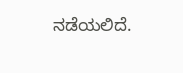ನಡೆಯಲಿದೆ.